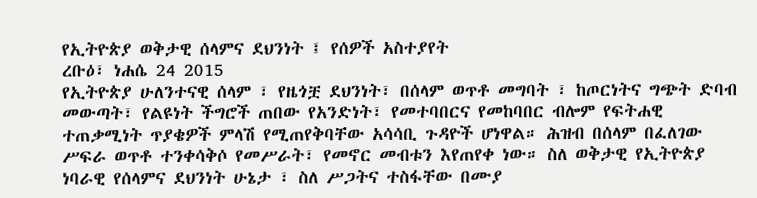የኢትዮጵያ ወቅታዊ ሰላምና ደህንነት ፤ የሰዎች አስተያየት
ረቡዕ፣ ነሐሴ 24 2015
የኢትዮጵያ ሁለንተናዊ ሰላም ፣ የዜጎቿ ደህንነት፣ በሰላም ወጥቶ መግባት ፣ ከጦርነትና ግጭት ድባብ መውጣት፣ የልዩነት ችግሮች ጠበው የአንድነት፣ የመተባበርና የመከባበር ብሎም የፍትሐዊ ተጠቃሚነት ጥያቄዎች ምላሽ የሚጠየቅባቸው አሳሳቢ ጉዳዮች ሆነዋል። ሕዝብ በሰላም በፈለገው ሥፍራ ወጥቶ ተንቀሳቅሶ የመሥራት፣ የመኖር መብቱን እየጠየቀ ነው። ስለ ወቅታዊ የኢትዮጵያ ነባራዊ የሰላምና ደህንነት ሁኔታ ፣ ስለ ሥጋትና ተስፋቸው በሙያ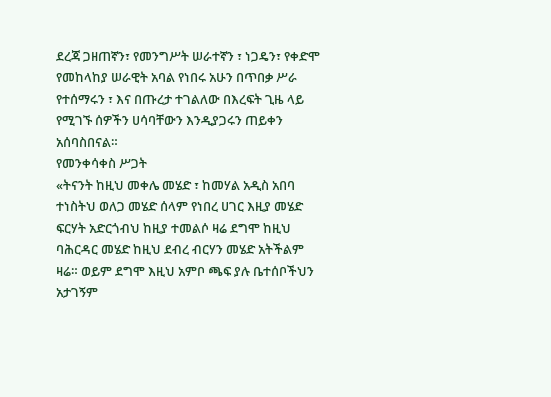ደረጃ ጋዘጠኛን፣ የመንግሥት ሠራተኛን ፣ ነጋዴን፣ የቀድሞ የመከላከያ ሠራዊት አባል የነበሩ አሁን በጥበቃ ሥራ የተሰማሩን ፣ እና በጡረታ ተገልለው በእረፍት ጊዜ ላይ የሚገኙ ሰዎችን ሀሳባቸውን እንዲያጋሩን ጠይቀን አሰባስበናል።
የመንቀሳቀስ ሥጋት
«ትናንት ከዚህ መቀሌ መሄድ ፣ ከመሃል አዲስ አበባ ተነስትህ ወለጋ መሄድ ሰላም የነበረ ሀገር እዚያ መሄድ ፍርሃት አድርጎብህ ከዚያ ተመልሶ ዛሬ ደግሞ ከዚህ ባሕርዳር መሄድ ከዚህ ደብረ ብርሃን መሄድ አትችልም ዛሬ። ወይም ደግሞ እዚህ አምቦ ጫፍ ያሉ ቤተሰቦችህን አታገኝም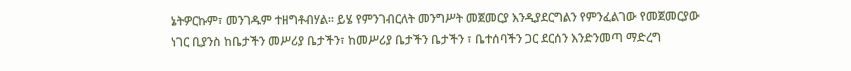ኔትዎርኩም፣ መንገዱም ተዘግቶብሃል። ይሄ የምንገብርለት መንግሥት መጀመርያ እንዲያደርግልን የምንፈልገው የመጀመርያው ነገር ቢያንስ ከቤታችን መሥሪያ ቤታችን፣ ከመሥሪያ ቤታችን ቤታችን ፣ ቤተሰባችን ጋር ደርሰን እንድንመጣ ማድረግ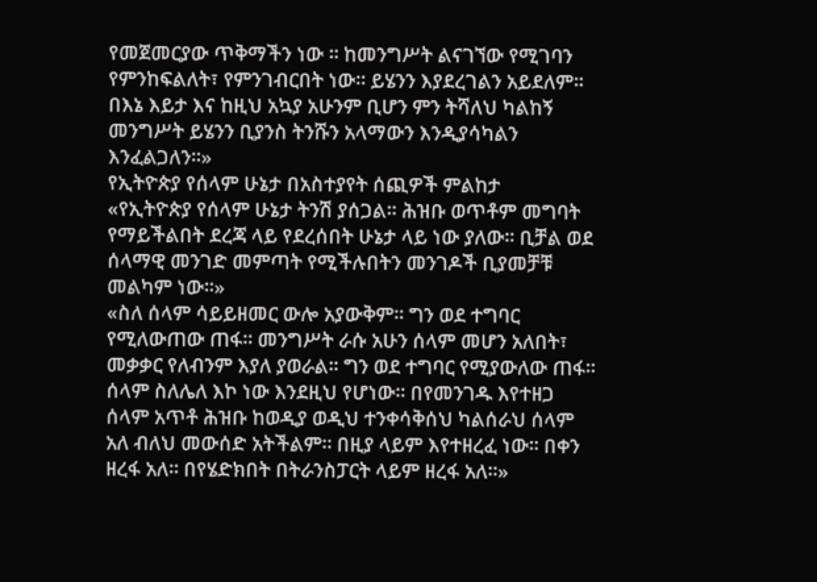የመጀመርያው ጥቅማችን ነው ። ከመንግሥት ልናገኘው የሚገባን የምንከፍልለት፣ የምንገብርበት ነው። ይሄንን እያደረገልን አይደለም። በእኔ እይታ እና ከዚህ አኳያ አሁንም ቢሆን ምን ትሻለህ ካልከኝ መንግሥት ይሄንን ቢያንስ ትንሹን አላማውን እንዲያሳካልን እንፈልጋለን።»
የኢትዮጵያ የሰላም ሁኔታ በአስተያየት ሰጪዎች ምልከታ
«የኢትዮጵያ የሰላም ሁኔታ ትንሽ ያሰጋል። ሕዝቡ ወጥቶም መግባት የማይችልበት ደረጃ ላይ የደረሰበት ሁኔታ ላይ ነው ያለው። ቢቻል ወደ ሰላማዊ መንገድ መምጣት የሚችሉበትን መንገዶች ቢያመቻቹ መልካም ነው።»
«ስለ ሰላም ሳይይዘመር ውሎ አያውቅም። ግን ወደ ተግባር የሚለውጠው ጠፋ። መንግሥት ራሱ አሁን ሰላም መሆን አለበት፣ መቃቃር የለብንም እያለ ያወራል። ግን ወደ ተግባር የሚያውለው ጠፋ። ሰላም ስለሌለ እኮ ነው እንደዚህ የሆነው። በየመንገዱ እየተዘጋ ሰላም አጥቶ ሕዝቡ ከወዲያ ወዲህ ተንቀሳቅሰህ ካልሰራህ ሰላም አለ ብለህ መውሰድ አትችልም። በዚያ ላይም እየተዘረፈ ነው። በቀን ዘረፋ አለ። በየሄድክበት በትራንስፓርት ላይም ዘረፋ አለ።»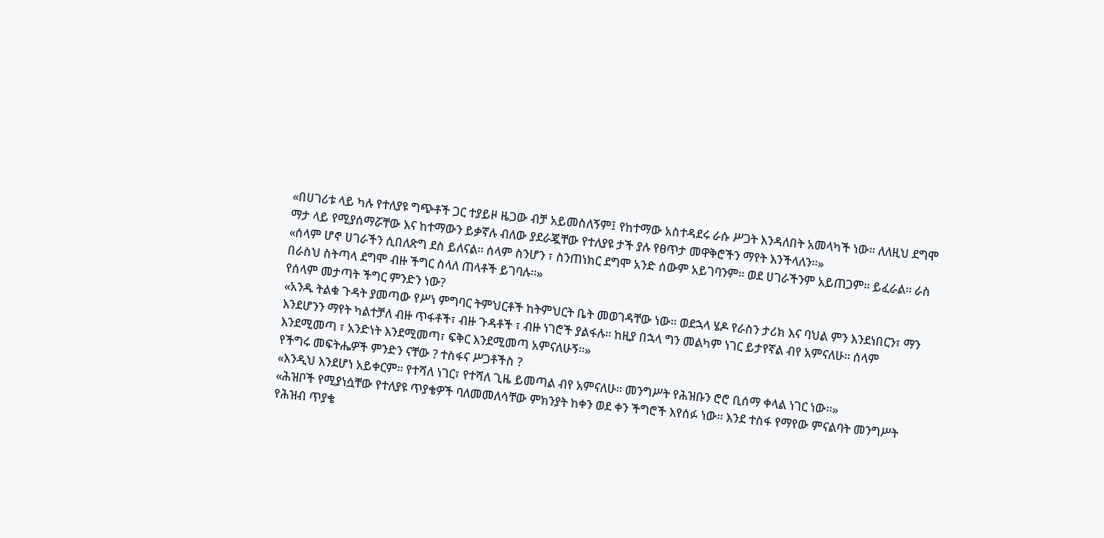«በሀገሪቱ ላይ ካሉ የተለያዩ ግጭቶች ጋር ተያይዞ ዜጋው ብቻ አይመስለኝም፤ የከተማው አስተዳደሩ ራሱ ሥጋት እንዳለበት አመላካች ነው። ለለዚህ ደግሞ ማታ ላይ የሚያሰማሯቸው እና ከተማውን ይቃኛሉ ብለው ያደራጇቸው የተለያዩ ታች ያሉ የፀጥታ መዋቅሮችን ማየት እንችላለን።»
«ሰላም ሆኖ ሀገራችን ሲበለጽግ ደስ ይለናል። ሰላም ስንሆን ፣ ስንጠነክር ደግሞ አንድ ሰውም አይገባንም። ወደ ሀገራችንም አይጠጋም። ይፈራል። ራስ በራስህ ስትጣላ ደግሞ ብዙ ችግር ስላለ ጠላቶች ይገባሉ።»
የሰላም መታጣት ችግር ምንድን ነው?
«አንዱ ትልቁ ጉዳት ያመጣው የሥነ ምግባር ትምህርቶች ከትምህርት ቤት መወገዳቸው ነው። ወደኋላ ሄዶ የራስን ታሪክ እና ባህል ምን እንደነበርን፣ ማን እንደሆንን ማየት ካልተቻለ ብዙ ጥፋቶች፣ ብዙ ጉዳቶች ፣ ብዙ ነገሮች ያልፋሉ። ከዚያ በኋላ ግን መልካም ነገር ይታየኛል ብየ አምናለሁ። ሰላም እንደሚመጣ ፣ አንድነት እንደሚመጣ፣ ፍቅር እንደሚመጣ አምናለሁኝ።»
የችግሩ መፍትሔዎች ምንድን ናቸው ? ተስፋና ሥጋቶችስ ?
«እንዲህ እንደሆነ አይቀርም። የተሻለ ነገር፣ የተሻለ ጊዜ ይመጣል ብየ አምናለሁ። መንግሥት የሕዝቡን ሮሮ ቢሰማ ቀላል ነገር ነው።»
«ሕዝቦች የሚያነሷቸው የተለያዩ ጥያቄዎች ባለመመለሳቸው ምክንያት ከቀን ወደ ቀን ችግሮች እየሰፉ ነው። እንደ ተስፋ የማየው ምናልባት መንግሥት የሕዝብ ጥያቄ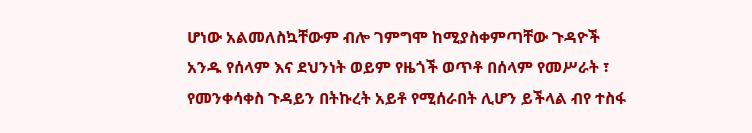ሆነው አልመለስኳቸውም ብሎ ገምግሞ ከሚያስቀምጣቸው ጉዳዮች አንዱ የሰላም እና ደህንነት ወይም የዜጎች ወጥቶ በሰላም የመሥራት ፣ የመንቀሳቀስ ጉዳይን በትኩረት አይቶ የሚሰራበት ሊሆን ይችላል ብየ ተስፋ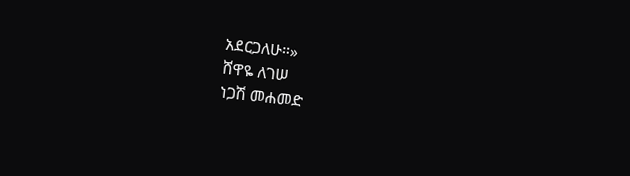አደርጋለሁ።»
ሸዋዬ ለገሠ
ነጋሽ መሐመድ